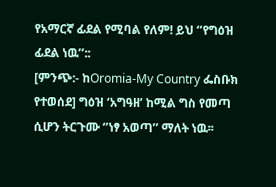የአማርኛ ፊደል የሚባል የለም! ይህ ‘’የግዕዝ ፊደል ነዉ’’::
[ምንጭ:- ከOromia-My Country ፌስቡክ የተወሰደ] ግዕዝ ‘አግዓዘ’ ከሚል ግስ የመጣ ሲሆን ትርጉሙ ‘’ነፃ አወጣ’’ ማለት ነዉ፡፡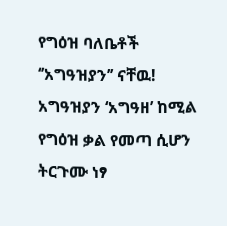የግዕዝ ባለቤቶች ‘’አግዓዝያን’’ ናቸዉ! አግዓዝያን ‘አግዓዘ’ ከሚል የግዕዝ ቃል የመጣ ሲሆን ትርጉሙ ነፃ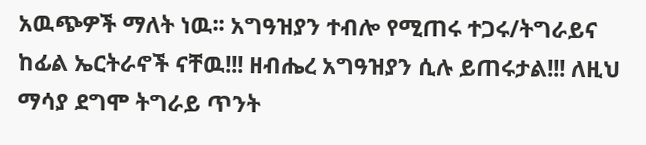አዉጭዎች ማለት ነዉ፡፡ አግዓዝያን ተብሎ የሚጠሩ ተጋሩ/ትግራይና ከፊል ኤርትራኖች ናቸዉ!!! ዘብሔረ አግዓዝያን ሲሉ ይጠሩታል!!! ለዚህ ማሳያ ደግሞ ትግራይ ጥንት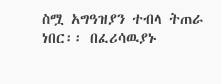ስሟ አግዓዝያን ተብላ ትጠራ ነበር፡፡ በፈሪሳዉያኑ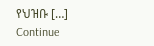የህዝቡ […]
Continue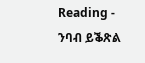Reading - ንባብ ይቕጽል